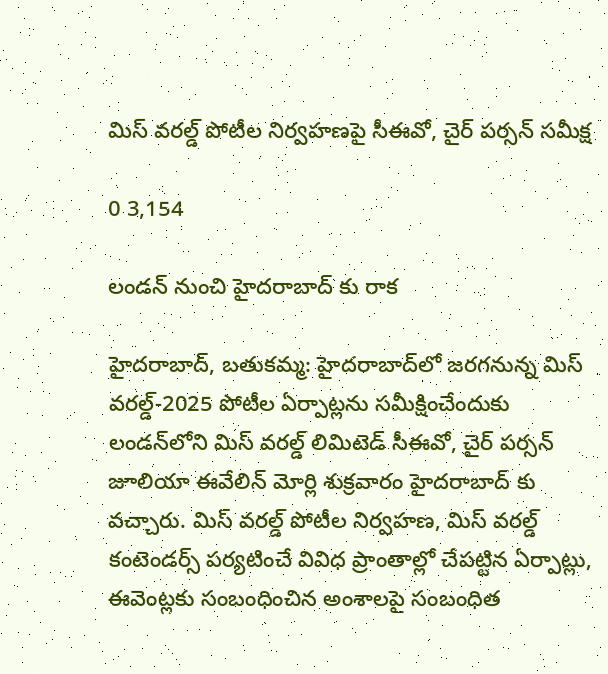మిస్ వరల్డ్ పోటీల నిర్వహణపై సీఈవో, చైర్ పర్సన్ సమీక్ష

0 3,154

లండన్ నుంచి హైదరాబాద్ కు రాక

హైదరాబాద్, బతుకమ్మ: హైదరాబాద్‌లో జరగనున్న మిస్ వరల్డ్-2025 పోటీల ఏర్పాట్లను సమీక్షించేందుకు లండన్‌లోని మిస్ వరల్డ్ లిమిటెడ్ సీఈవో, చైర్ పర్సన్ జూలియా ఈవేలిన్ మోర్లి శుక్రవారం హైదరాబాద్ కు వచ్చారు. మిస్ వరల్డ్ పోటీల నిర్వహణ, మిస్ వరల్డ్ కంటెండర్స్ పర్యటించే వివిధ ప్రాంతాల్లో చేపట్టిన ఏర్పాట్లు, ఈవెంట్లకు సంబంధించిన అంశాలపై సంబంధిత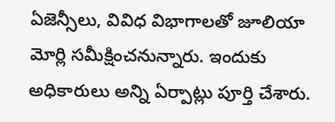ఏజెన్సీలు, వివిధ విభాగాలతో జూలియా మోర్లి సమీక్షించనున్నారు. ఇందుకు అధికారులు అన్ని ఏర్పాట్లు పూర్తి చేశారు.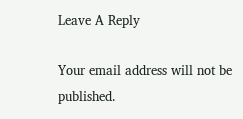Leave A Reply

Your email address will not be published.